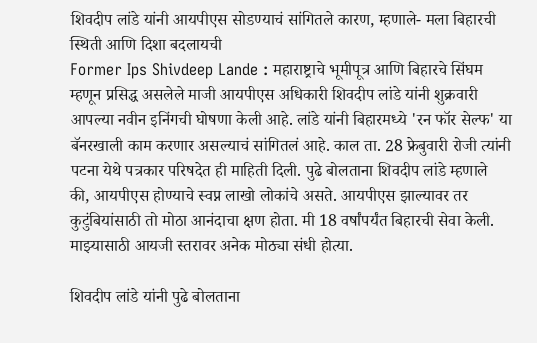शिवदीप लांडे यांनी आयपीएस सोडण्याचं सांगितले कारण, म्हणाले- मला बिहारची स्थिती आणि दिशा बदलायची
Former Ips Shivdeep Lande : महाराष्ट्राचे भूमीपूत्र आणि बिहारचे सिंघम म्हणून प्रसिद्ध असलेले माजी आयपीएस अधिकारी शिवदीप लांडे यांनी शुक्रवारी आपल्या नवीन इनिंगची घोषणा केली आहे. लांडे यांनी बिहारमध्ये 'रन फॉर सेल्फ' या बॅनरखाली काम करणार असल्याचं सांगितलं आहे. काल ता. 28 फ्रेबुवारी रोजी त्यांनी पटना येथे पत्रकार परिषदेत ही माहिती दिली. पुढे बोलताना शिवदीप लांडे म्हणाले की, आयपीएस होण्याचे स्वप्न लाखो लोकांचे असते. आयपीएस झाल्यावर तर कुटुंबियांसाठी तो मोठा आनंदाचा क्षण होता. मी 18 वर्षांपर्यंत बिहारची सेवा केली. माझ्यासाठी आयजी स्तरावर अनेक मोठ्या संधी होत्या.

शिवदीप लांडे यांनी पुढे बोलताना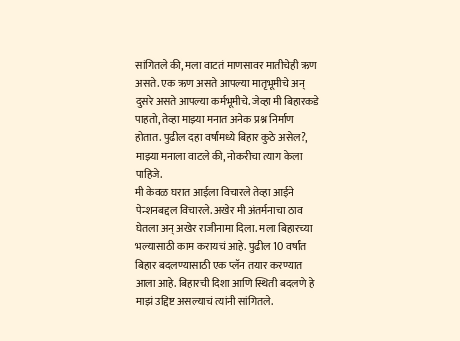सांगितले की, मला वाटतं माणसावर मातीचेही ऋण असते. एक ऋण असते आपल्या मातृभूमीचे अन् दुसरे असते आपल्या कर्मभूमीचे. जेव्हा मी बिहारकडे पाहतो, तेव्हा माझ्या मनात अनेक प्रश्न निर्माण होतात. पुढील दहा वर्षांमध्ये बिहार कुठे असेल?, माझ्या मनाला वाटले की, नोकरीचा त्याग केला पाहिजे.
मी केवळ घरात आईला विचारले तेव्हा आईने पेन्शनबद्दल विचारले. अखेर मी अंतर्मनाचा ठाव घेतला अन् अखेर राजीनामा दिला. मला बिहारच्या भल्यासाठी काम करायचं आहे. पुढील 10 वर्षांत बिहार बदलण्यासाठी एक प्लॅन तयार करण्यात आला आहे. बिहारची दिशा आणि स्थिती बदलणे हे माझं उद्दिष्ट असल्याचं त्यांनी सांगितले.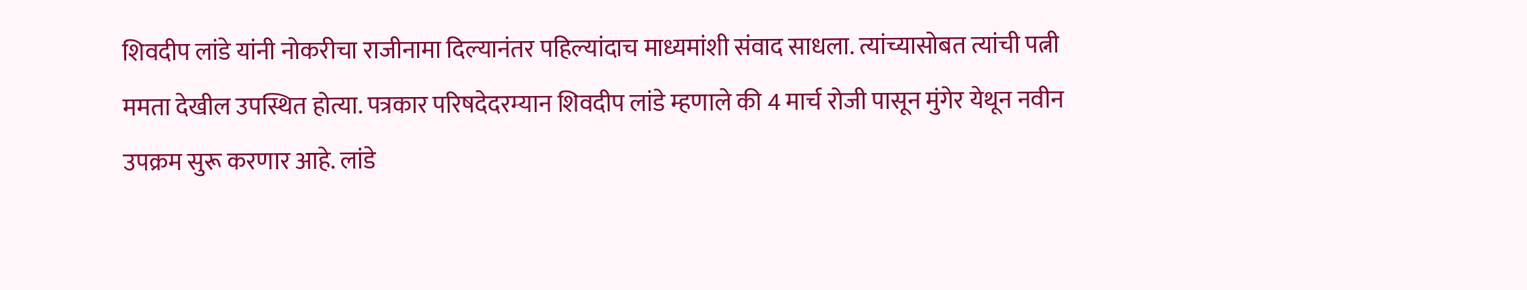शिवदीप लांडे यांनी नोकरीचा राजीनामा दिल्यानंतर पहिल्यांदाच माध्यमांशी संवाद साधला. त्यांच्यासोबत त्यांची पत्नी ममता देखील उपस्थित होत्या. पत्रकार परिषदेदरम्यान शिवदीप लांडे म्हणाले की 4 मार्च रोजी पासून मुंगेर येथून नवीन उपक्रम सुरू करणार आहे. लांडे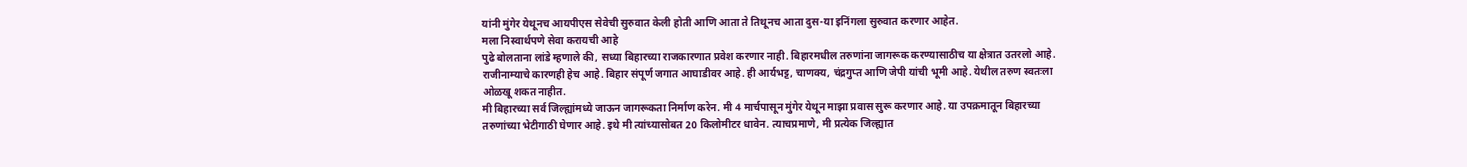यांनी मुंगेर येथूनच आयपीएस सेवेची सुरुवात केली होती आणि आता ते तिथूनच आता दुस-या इनिंगला सुरुवात करणार आहेत.
मला निस्वार्थपणे सेवा करायची आहे
पुढे बोलताना लांडे म्हणाले की, सध्या बिहारच्या राजकारणात प्रवेश करणार नाही. बिहारमधील तरुणांना जागरूक करण्यासाठीच या क्षेत्रात उतरलो आहे. राजीनाम्याचे कारणही हेच आहे. बिहार संपूर्ण जगात आघाडीवर आहे. ही आर्यभट्ट, चाणक्य, चंद्रगुप्त आणि जेपी यांची भूमी आहे. येथील तरुण स्वतःला ओळखू शकत नाहीत.
मी बिहारच्या सर्व जिल्ह्यांमध्ये जाऊन जागरूकता निर्माण करेन. मी 4 मार्चपासून मुंगेर येथून माझा प्रवास सुरू करणार आहे. या उपक्रमातून बिहारच्या तरुणांच्या भेटीगाठी घेणार आहे. इथे मी त्यांच्यासोबत 20 किलोमीटर धावेन. त्याचप्रमाणे, मी प्रत्येक जिल्ह्यात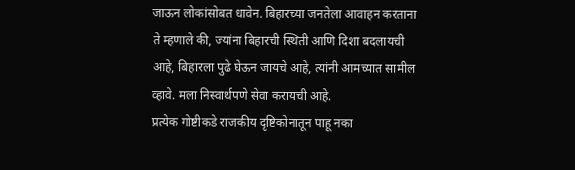जाऊन लोकांसोबत धावेन. बिहारच्या जनतेला आवाहन करताना ते म्हणाले की, ज्यांना बिहारची स्थिती आणि दिशा बदलायची आहे, बिहारला पुढे घेऊन जायचे आहे, त्यांनी आमच्यात सामील व्हावे. मला निस्वार्थपणे सेवा करायची आहे.
प्रत्येक गोष्टीकडे राजकीय दृष्टिकोनातून पाहू नका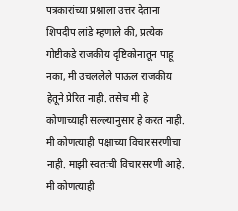पत्रकारांच्या प्रश्नाला उत्तर देताना शिपदीप लांडे म्हणाले की, प्रत्येक गोष्टीकडे राजकीय दृष्टिकोनातून पाहू नका, मी उचललेले पाऊल राजकीय हेतूने प्रेरित नाही. तसेच मी हे कोणाच्याही सल्ल्यानुसार हे करत नाही. मी कोणत्याही पक्षाच्या विचारसरणीचा नाही. माझी स्वतःची विचारसरणी आहे. मी कोणत्याही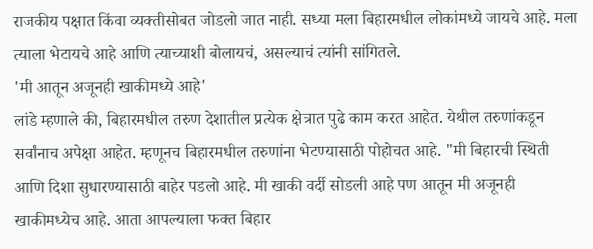राजकीय पक्षात किंवा व्यक्तीसोबत जोडलो जात नाही. सध्या मला बिहारमधील लोकांमध्ये जायचे आहे. मला त्याला भेटायचे आहे आणि त्याच्याशी बोलायचं, असल्याचं त्यांनी सांगितले.
'मी आतून अजूनही खाकीमध्ये आहे'
लांडे म्हणाले की, बिहारमधील तरुण देशातील प्रत्येक क्षेत्रात पुढे काम करत आहेत. येथील तरुणांकडून सर्वांनाच अपेक्षा आहेत. म्हणूनच बिहारमधील तरुणांना भेटण्यासाठी पोहोचत आहे. "मी बिहारची स्थिती आणि दिशा सुधारण्यासाठी बाहेर पडलो आहे. मी खाकी वर्दी सोडली आहे पण आतून मी अजूनही खाकीमध्येच आहे. आता आपल्याला फक्त बिहार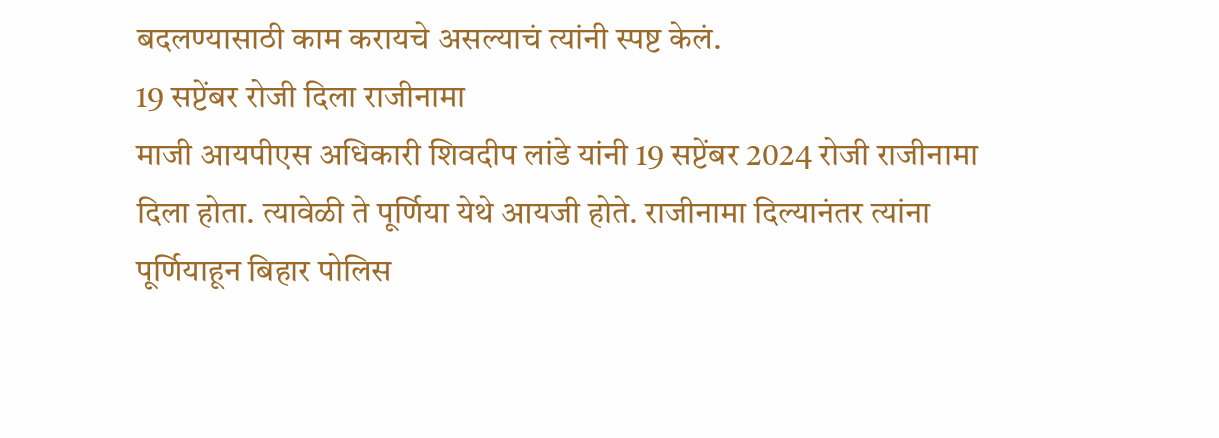बदलण्यासाठी काम करायचे असल्याचं त्यांनी स्पष्ट केलं.
19 सप्टेंबर रोजी दिला राजीनामा
माजी आयपीएस अधिकारी शिवदीप लांडे यांनी 19 सप्टेंबर 2024 रोजी राजीनामा दिला होता. त्यावेळी ते पूर्णिया येथे आयजी होते. राजीनामा दिल्यानंतर त्यांना पूर्णियाहून बिहार पोलिस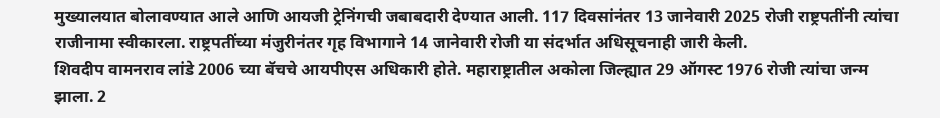मुख्यालयात बोलावण्यात आले आणि आयजी ट्रेनिंगची जबाबदारी देण्यात आली. 117 दिवसांनंतर 13 जानेवारी 2025 रोजी राष्ट्रपतींनी त्यांचा राजीनामा स्वीकारला. राष्ट्रपतींच्या मंजुरीनंतर गृह विभागाने 14 जानेवारी रोजी या संदर्भात अधिसूचनाही जारी केली.
शिवदीप वामनराव लांडे 2006 च्या बॅचचे आयपीएस अधिकारी होते. महाराष्ट्रातील अकोला जिल्ह्यात 29 ऑगस्ट 1976 रोजी त्यांचा जन्म झाला. 2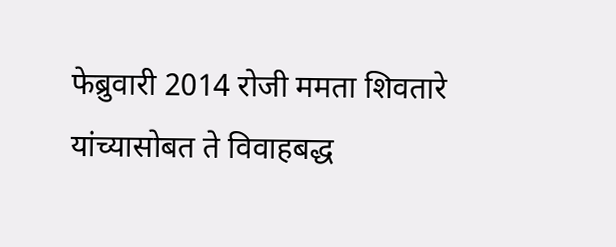फेब्रुवारी 2014 रोजी ममता शिवतारे यांच्यासोबत ते विवाहबद्ध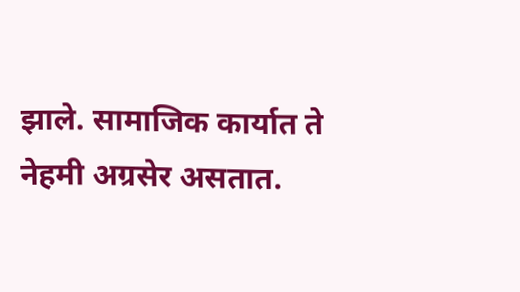झाले. सामाजिक कार्यात ते नेहमी अग्रसेर असतात.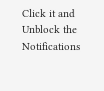Click it and Unblock the Notifications